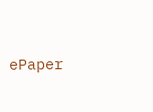ePaper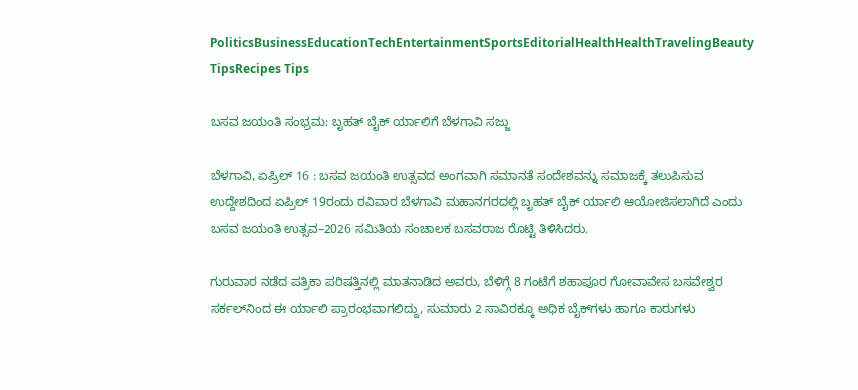PoliticsBusinessEducationTechEntertainmentSportsEditorialHealthHealthTravelingBeauty TipsRecipes Tips

ಬಸವ ಜಯಂತಿ ಸಂಭ್ರಮ: ಬೃಹತ್ ಬೈಕ್ ರ್ಯಾಲಿಗೆ ಬೆಳಗಾವಿ ಸಜ್ಜು

ಬೆಳಗಾವಿ, ಏಪ್ರಿಲ್ 16 : ಬಸವ ಜಯಂತಿ ಉತ್ಸವದ ಅಂಗವಾಗಿ ಸಮಾನತೆ ಸಂದೇಶವನ್ನು ಸಮಾಜಕ್ಕೆ ತಲುಪಿಸುವ ಉದ್ದೇಶದಿಂದ ಏಪ್ರಿಲ್ 19ರಂದು ರವಿವಾರ ಬೆಳಗಾವಿ ಮಹಾನಗರದಲ್ಲಿ ಬೃಹತ್ ಬೈಕ್ ರ್ಯಾಲಿ ಆಯೋಜಿಸಲಾಗಿದೆ ಎಂದು ಬಸವ ಜಯಂತಿ ಉತ್ಸವ–2026 ಸಮಿತಿಯ ಸಂಚಾಲಕ ಬಸವರಾಜ ರೊಟ್ಟಿ ತಿಳಿಸಿದರು.

ಗುರುವಾರ ನಡೆದ ಪತ್ರಿಕಾ ಪರಿಷತ್ತಿನಲ್ಲಿ ಮಾತನಾಡಿದ ಅವರು, ಬೆಳಿಗ್ಗೆ 8 ಗಂಟೆಗೆ ಶಹಾಪೂರ ಗೋವಾವೇಸ ಬಸವೇಶ್ವರ ಸರ್ಕಲ್‌ನಿಂದ ಈ ರ್ಯಾಲಿ ಪ್ರಾರಂಭವಾಗಲಿದ್ದು, ಸುಮಾರು 2 ಸಾವಿರಕ್ಕೂ ಅಧಿಕ ಬೈಕ್‌ಗಳು ಹಾಗೂ ಕಾರುಗಳು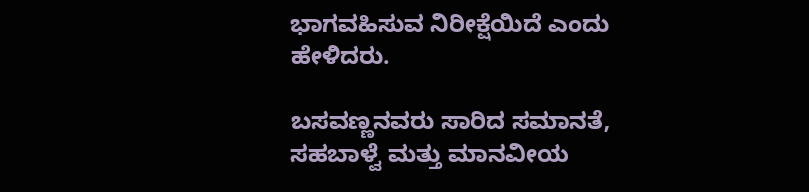ಭಾಗವಹಿಸುವ ನಿರೀಕ್ಷೆಯಿದೆ ಎಂದು ಹೇಳಿದರು.

ಬಸವಣ್ಣನವರು ಸಾರಿದ ಸಮಾನತೆ, ಸಹಬಾಳ್ವೆ ಮತ್ತು ಮಾನವೀಯ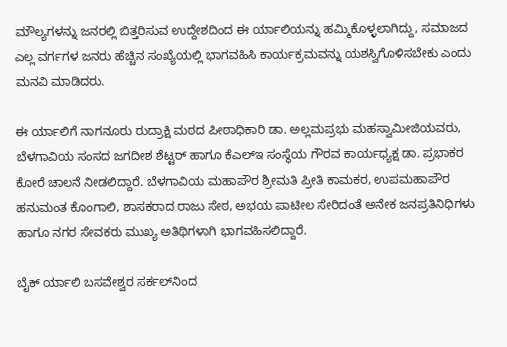ಮೌಲ್ಯಗಳನ್ನು ಜನರಲ್ಲಿ ಬಿತ್ತರಿಸುವ ಉದ್ದೇಶದಿಂದ ಈ ರ್ಯಾಲಿಯನ್ನು ಹಮ್ಮಿಕೊಳ್ಳಲಾಗಿದ್ದು, ಸಮಾಜದ ಎಲ್ಲ ವರ್ಗಗಳ ಜನರು ಹೆಚ್ಚಿನ ಸಂಖ್ಯೆಯಲ್ಲಿ ಭಾಗವಹಿಸಿ ಕಾರ್ಯಕ್ರಮವನ್ನು ಯಶಸ್ವಿಗೊಳಿಸಬೇಕು ಎಂದು ಮನವಿ ಮಾಡಿದರು.

ಈ ರ್ಯಾಲಿಗೆ ನಾಗನೂರು ರುದ್ರಾಕ್ಷಿ ಮಠದ ಪೀಠಾಧಿಕಾರಿ ಡಾ. ಅಲ್ಲಮಪ್ರಭು ಮಹಸ್ವಾಮೀಜಿಯವರು, ಬೆಳಗಾವಿಯ ಸಂಸದ ಜಗದೀಶ ಶೆಟ್ಟರ್ ಹಾಗೂ ಕೆಎಲ್ಇ ಸಂಸ್ಥೆಯ ಗೌರವ ಕಾರ್ಯಧ್ಯಕ್ಷ ಡಾ. ಪ್ರಭಾಕರ ಕೋರೆ ಚಾಲನೆ ನೀಡಲಿದ್ದಾರೆ. ಬೆಳಗಾವಿಯ ಮಹಾಪೌರ ಶ್ರೀಮತಿ ಪ್ರೀತಿ ಕಾಮಕರ, ಉಪಮಹಾಪೌರ ಹನುಮಂತ ಕೊಂಗಾಲಿ, ಶಾಸಕರಾದ ರಾಜು ಸೇಠ, ಅಭಯ ಪಾಟೀಲ ಸೇರಿದಂತೆ ಅನೇಕ ಜನಪ್ರತಿನಿಧಿಗಳು ಹಾಗೂ ನಗರ ಸೇವಕರು ಮುಖ್ಯ ಅತಿಥಿಗಳಾಗಿ ಭಾಗವಹಿಸಲಿದ್ದಾರೆ.

ಬೈಕ್ ರ್ಯಾಲಿ ಬಸವೇಶ್ವರ ಸರ್ಕಲ್‌ನಿಂದ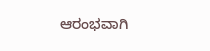ಆರಂಭವಾಗಿ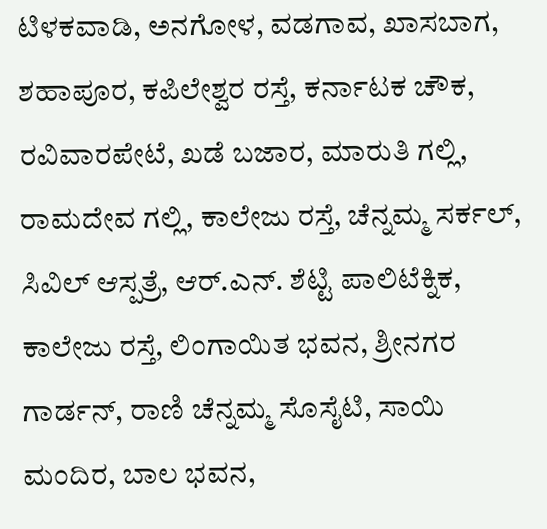ಟಿಳಕವಾಡಿ, ಅನಗೋಳ, ವಡಗಾವ, ಖಾಸಬಾಗ, ಶಹಾಪೂರ, ಕಪಿಲೇಶ್ವರ ರಸ್ತೆ, ಕರ್ನಾಟಕ ಚೌಕ, ರವಿವಾರಪೇಟೆ, ಖಡೆ ಬಜಾರ, ಮಾರುತಿ ಗಲ್ಲಿ, ರಾಮದೇವ ಗಲ್ಲಿ, ಕಾಲೇಜು ರಸ್ತೆ, ಚೆನ್ನಮ್ಮ ಸರ್ಕಲ್, ಸಿವಿಲ್ ಆಸ್ಪತ್ರೆ, ಆರ್.ಎನ್. ಶೆಟ್ಟಿ ಪಾಲಿಟೆಕ್ನಿಕ, ಕಾಲೇಜು ರಸ್ತೆ, ಲಿಂಗಾಯಿತ ಭವನ, ಶ್ರೀನಗರ ಗಾರ್ಡನ್, ರಾಣಿ ಚೆನ್ನಮ್ಮ ಸೊಸೈಟಿ, ಸಾಯಿ ಮಂದಿರ, ಬಾಲ ಭವನ,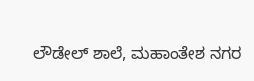ಲೌಡೇಲ್ ಶಾಲೆ, ಮಹಾಂತೇಶ ನಗರ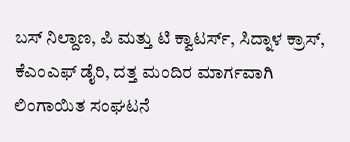ಬಸ್ ನಿಲ್ದಾಣ, ಪಿ ಮತ್ತು ಟಿ ಕ್ವಾಟರ್ಸ್, ಸಿದ್ನಾಳ ಕ್ರಾಸ್, ಕೆಎಂಎಫ್ ಡೈರಿ, ದತ್ತ ಮಂದಿರ ಮಾರ್ಗವಾಗಿ ಲಿಂಗಾಯಿತ ಸಂಘಟನೆ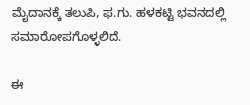ಮೈದಾನಕ್ಕೆ ತಲುಪಿ, ಫ.ಗು. ಹಳಕಟ್ಟಿ ಭವನದಲ್ಲಿ ಸಮಾರೋಪಗೊಳ್ಳಲಿದೆ.

ಈ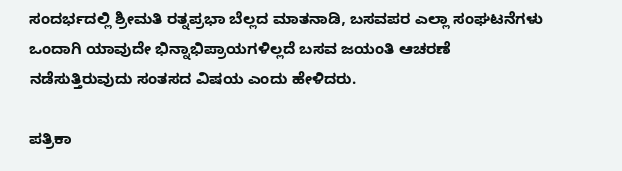ಸಂದರ್ಭದಲ್ಲಿ ಶ್ರೀಮತಿ ರತ್ನಪ್ರಭಾ ಬೆಲ್ಲದ ಮಾತನಾಡಿ, ಬಸವಪರ ಎಲ್ಲಾ ಸಂಘಟನೆಗಳು ಒಂದಾಗಿ ಯಾವುದೇ ಭಿನ್ನಾಭಿಪ್ರಾಯಗಳಿಲ್ಲದೆ ಬಸವ ಜಯಂತಿ ಆಚರಣೆ ನಡೆಸುತ್ತಿರುವುದು ಸಂತಸದ ವಿಷಯ ಎಂದು ಹೇಳಿದರು.

ಪತ್ರಿಕಾ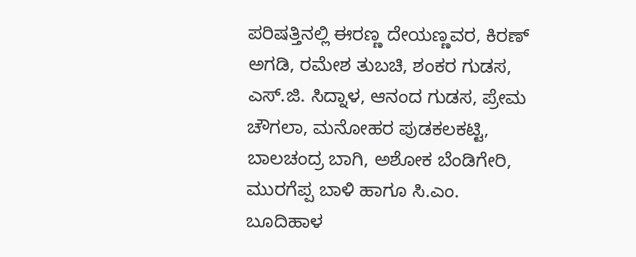ಪರಿಷತ್ತಿನಲ್ಲಿ ಈರಣ್ಣ ದೇಯಣ್ಣವರ, ಕಿರಣ್ ಅಗಡಿ, ರಮೇಶ ತುಬಚಿ, ಶಂಕರ ಗುಡಸ, ಎಸ್‌.ಜಿ. ಸಿದ್ನಾಳ, ಆನಂದ ಗುಡಸ, ಪ್ರೇಮ ಚೌಗಲಾ, ಮನೋಹರ ಪುಡಕಲಕಟ್ಟಿ, ಬಾಲಚಂದ್ರ ಬಾಗಿ, ಅಶೋಕ ಬೆಂಡಿಗೇರಿ, ಮುರಗೆಪ್ಪ ಬಾಳಿ ಹಾಗೂ ಸಿ.ಎಂ. ಬೂದಿಹಾಳ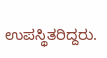ಉಪಸ್ಥಿತರಿದ್ದರು.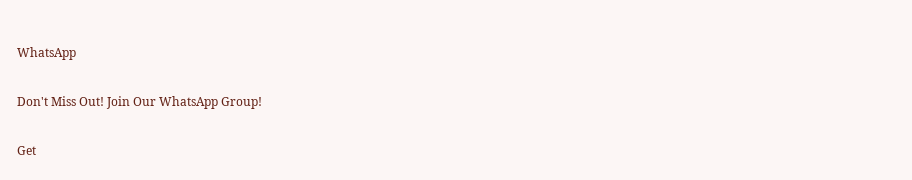WhatsApp

Don't Miss Out! Join Our WhatsApp Group!

Get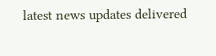latest news updates delivered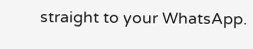straight to your WhatsApp.